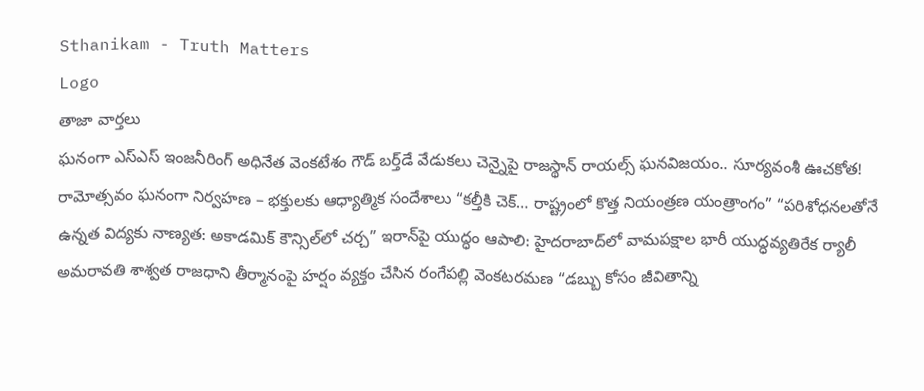Sthanikam - Truth Matters
Logo
తాజా వార్తలు
ఘనంగా ఎస్ఎస్ ఇంజనీరింగ్ అధినేత వెంకటేశం గౌడ్ బర్త్‌డే వేడుకలు చెన్నైపై రాజస్థాన్ రాయల్స్ ఘనవిజయం.. సూర్యవంశీ ఊచకోత! రామోత్సవం ఘనంగా నిర్వహణ – భక్తులకు ఆధ్యాత్మిక సందేశాలు “కల్తీకి చెక్… రాష్ట్రంలో కొత్త నియంత్రణ యంత్రాంగం” “పరిశోధనలతోనే ఉన్నత విద్యకు నాణ్యత: అకాడమిక్ కౌన్సిల్‌లో చర్చ” ఇరాన్‌పై యుద్ధం ఆపాలి: హైదరాబాద్‌లో వామపక్షాల భారీ యుద్ధవ్యతిరేక ర్యాలీ అమరావతి శాశ్వత రాజధాని తీర్మానంపై హర్షం వ్యక్తం చేసిన రంగేపల్లి వెంకటరమణ “డబ్బు కోసం జీవితాన్ని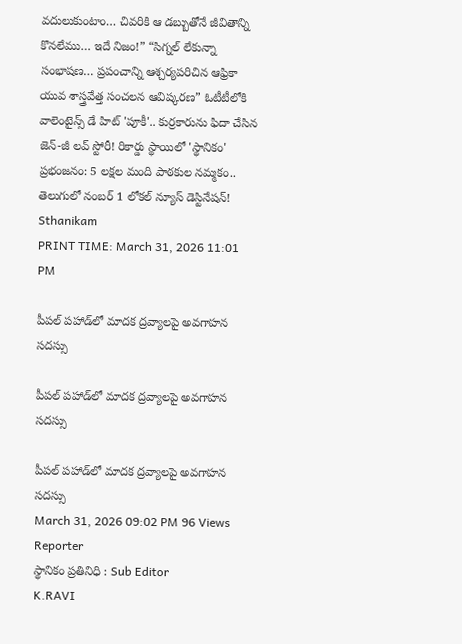వదులుకుంటాం… చివరికి ఆ డబ్బుతోనే జీవితాన్ని కొనలేము… ఇదే నిజం!” “సిగ్నల్ లేకున్నా సంభాషణ… ప్రపంచాన్ని ఆశ్చర్యపరిచిన ఆఫ్రికా యువ శాస్త్రవేత్త సంచలన ఆవిష్కరణ” ఓటీటీలోకి వాలెంటైన్స్ డే హిట్ 'పూకీ'.. కుర్రకారును ఫిదా చేసిన జెన్-జీ లవ్ స్టోరీ! రికార్డు స్థాయిలో 'స్థానికం' ప్రభంజనం: 5 లక్షల మంది పాఠకుల నమ్మకం.. తెలుగులో నంబర్ 1 లోకల్ న్యూస్ డెస్టినేషన్!
Sthanikam
PRINT TIME: March 31, 2026 11:01 PM

పీపల్ పహాడ్‌లో మాదక ద్రవ్యాలపై అవగాహన సదస్సు

పీపల్ పహాడ్‌లో మాదక ద్రవ్యాలపై అవగాహన సదస్సు

పీపల్ పహాడ్‌లో మాదక ద్రవ్యాలపై అవగాహన సదస్సు
March 31, 2026 09:02 PM 96 Views
Reporter
స్థానికం ప్రతినిధి : Sub Editor
K.RAVI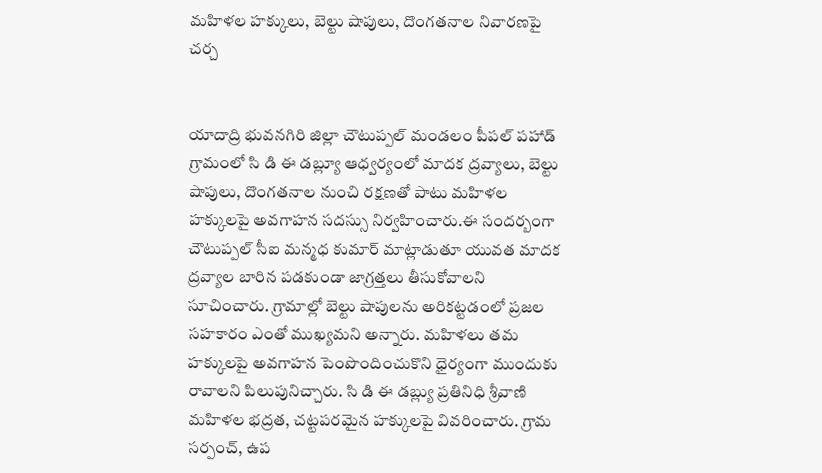మహిళల హక్కులు, బెల్టు షాపులు, దొంగతనాల నివారణపై చర్చ


యాదాద్రి భువనగిరి జిల్లా చౌటుప్పల్ మండలం పీపల్ పహాడ్ గ్రామంలో సి డి ఈ డబ్ల్యూ ఆధ్వర్యంలో మాదక ద్రవ్యాలు, బెల్టు షాపులు, దొంగతనాల నుంచి రక్షణతో పాటు మహిళల హక్కులపై అవగాహన సదస్సు నిర్వహించారు.ఈ సందర్బంగా చౌటుప్పల్ సీఐ మన్మధ కుమార్ మాట్లాడుతూ యువత మాదక ద్రవ్యాల బారిన పడకుండా జాగ్రత్తలు తీసుకోవాలని సూచించారు. గ్రామాల్లో బెల్టు షాపులను అరికట్టడంలో ప్రజల సహకారం ఎంతో ముఖ్యమని అన్నారు. మహిళలు తమ హక్కులపై అవగాహన పెంపొందించుకొని ధైర్యంగా ముందుకు రావాలని పిలుపునిచ్చారు. సి డి ఈ డబ్ల్యు ప్రతినిధి శ్రీవాణి మహిళల భద్రత, చట్టపరమైన హక్కులపై వివరించారు. గ్రామ సర్పంచ్, ఉప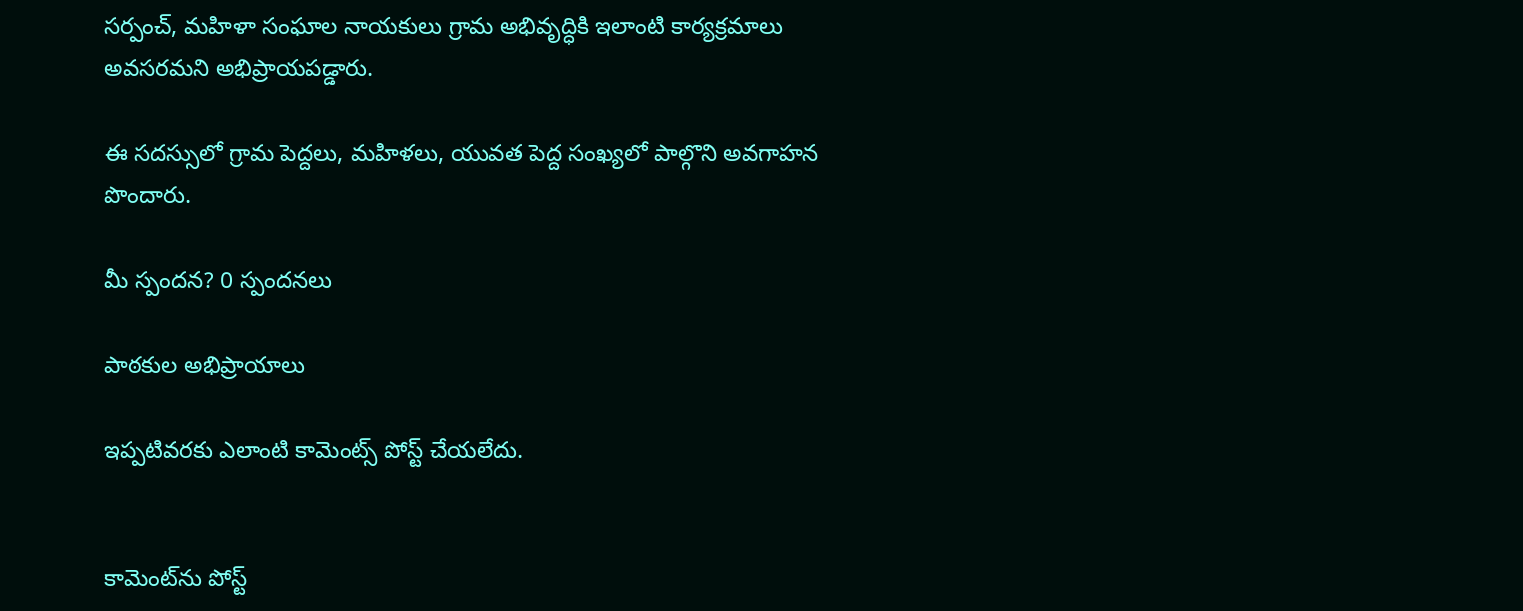సర్పంచ్, మహిళా సంఘాల నాయకులు గ్రామ అభివృద్ధికి ఇలాంటి కార్యక్రమాలు అవసరమని అభిప్రాయపడ్డారు.

ఈ సదస్సులో గ్రామ పెద్దలు, మహిళలు, యువత పెద్ద సంఖ్యలో పాల్గొని అవగాహన పొందారు.

మీ స్పందన? 0 స్పందనలు

పాఠకుల అభిప్రాయాలు

ఇప్పటివరకు ఎలాంటి కామెంట్స్ పోస్ట్ చేయలేదు.


కామెంట్‌ను పోస్ట్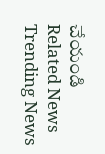చేయండి
Related News
Trending News